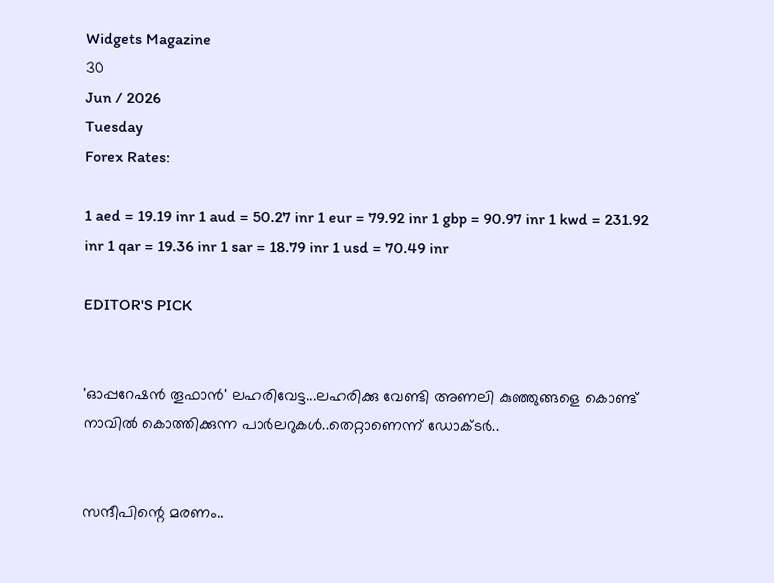Widgets Magazine
30
Jun / 2026
Tuesday
Forex Rates:

1 aed = 19.19 inr 1 aud = 50.27 inr 1 eur = 79.92 inr 1 gbp = 90.97 inr 1 kwd = 231.92 inr 1 qar = 19.36 inr 1 sar = 18.79 inr 1 usd = 70.49 inr

EDITOR'S PICK


'ഓപ്പറേഷൻ തൂഫാൻ' ലഹരിവേട്ട...ലഹരിക്കു വേണ്ടി അണലി കുഞ്ഞുങ്ങളെ കൊണ്ട് നാവിൽ കൊത്തിക്കുന്ന പാർലറുകൾ..തെറ്റാണെന്ന് ഡോക്ടർ..


സന്ദീപിന്റെ മരണം..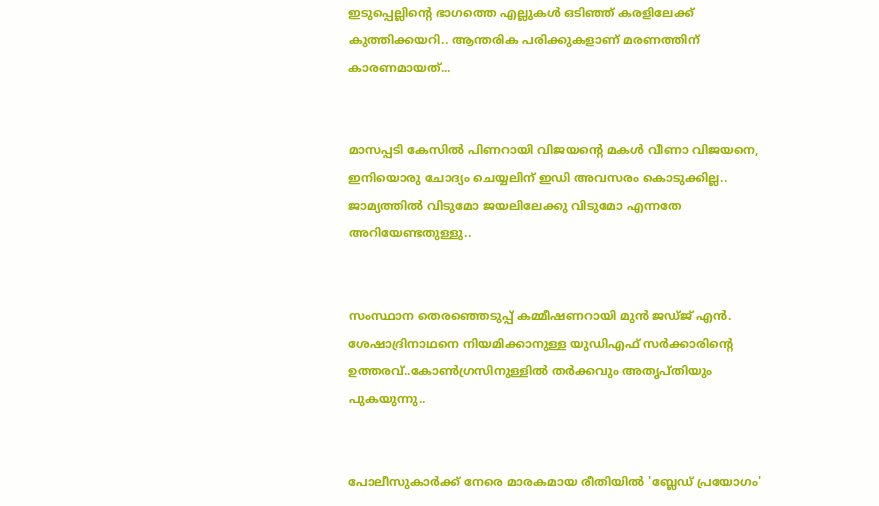ഇടുപ്പെല്ലിന്റെ ഭാഗത്തെ എല്ലുകള്‍ ഒടിഞ്ഞ് കരളിലേക്ക് കുത്തിക്കയറി.. ആന്തരിക പരിക്കുകളാണ് മരണത്തിന് കാരണമായത്...


മാസപ്പടി കേസില്‍ പിണറായി വിജയന്റെ മകള്‍ വീണാ വിജയനെ, ഇനിയൊരു ചോദ്യം ചെയ്യലിന് ഇഡി അവസരം കൊടുക്കില്ല.. ജാമ്യത്തില്‍ വിടുമോ ജയലിലേക്കു വിടുമോ എന്നതേ അറിയേണ്ടതുള്ളു..


സംസ്ഥാന തെരഞ്ഞെടുപ്പ് കമ്മീഷണറായി മുന്‍ ജഡ്ജ് എന്‍. ശേഷാദ്രിനാഥനെ നിയമിക്കാനുള്ള യുഡിഎഫ് സര്‍ക്കാരിന്റെ ഉത്തരവ്..കോണ്‍ഗ്രസിനുള്ളില്‍ തര്‍ക്കവും അതൃപ്തിയും പുകയുന്നു..


പോലീസുകാര്‍ക്ക് നേരെ മാരകമായ രീതിയില്‍ 'ബ്ലേഡ് പ്രയോഗം'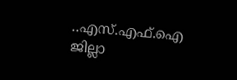..എസ്.എഫ്.ഐ ജില്ലാ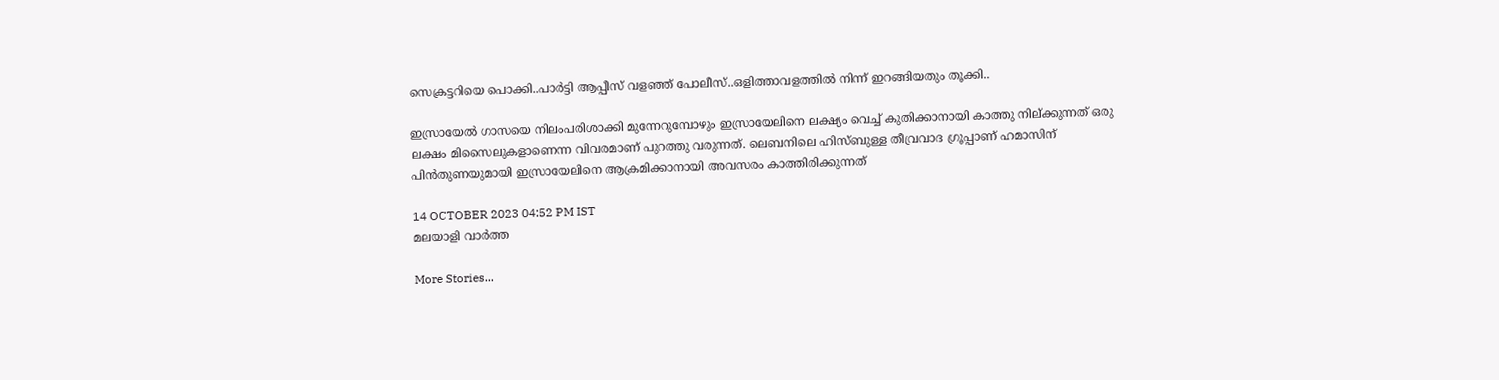സെക്രട്ടറിയെ പൊക്കി..പാർട്ടി ആപ്പീസ് വളഞ്ഞ് പോലീസ്..ഒളിത്താവളത്തിൽ നിന്ന് ഇറങ്ങിയതും തൂക്കി..

ഇസ്രായേല്‍ ഗാസയെ നിലംപരിശാക്കി മുന്നേറുമ്പോഴും ഇസ്രായേലിനെ ലക്ഷ്യം വെച്ച് കുതിക്കാനായി കാത്തു നില്ക്കുന്നത് ഒരു ലക്ഷം മിസൈലുകളാണെന്ന വിവരമാണ് പുറത്തു വരുന്നത്. ലെബനിലെ ഹിസ്ബുള്ള തീവ്രവാദ ഗ്രൂപ്പാണ് ഹമാസിന് പിന്‍തുണയുമായി ഇസ്രായേലിനെ ആക്രമിക്കാനായി അവസരം കാത്തിരിക്കുന്നത്

14 OCTOBER 2023 04:52 PM IST
മലയാളി വാര്‍ത്ത

More Stories...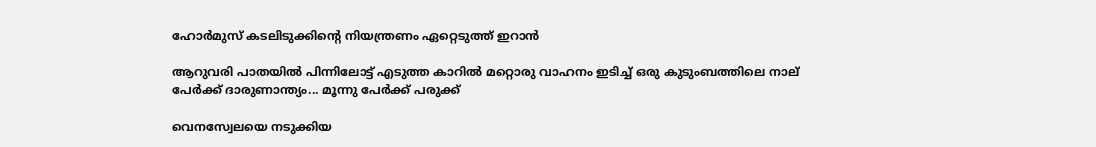ഹോര്‍മുസ് കടലിടുക്കിന്റെ നിയന്ത്രണം ഏറ്റെടുത്ത് ഇറാന്‍

ആറുവരി പാതയില്‍ പിന്നിലോട്ട് എടുത്ത കാറില്‍ മറ്റൊരു വാഹനം ഇടിച്ച് ഒരു കുടുംബത്തിലെ നാല് പേര്‍ക്ക് ദാരുണാന്ത്യം... മൂന്നു പേർക്ക് പരുക്ക്

വെനസ്വേലയെ നടുക്കിയ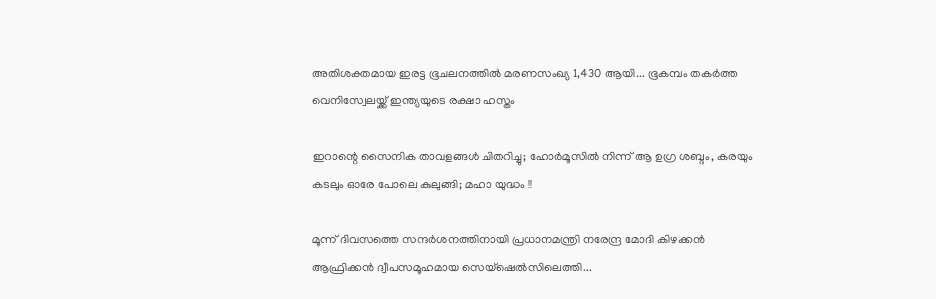അതിശക്തമായ ഇരട്ട ഭൂചലനത്തിൽ മരണസംഖ്യ 1,430 ആയി... ഭൂകമ്പം തകർത്ത വെനിസ്വേലയ്ക്ക് ഇന്ത്യയുടെ രക്ഷാ ഹസ്തം

ഇറാന്റെ സൈനിക താവളങ്ങൾ ചിതറിച്ചു; ഹോർമൂസിൽ നിന്ന് ആ ഉഗ്ര ശബ്ദം, കരയും കടലും ഓരേ പോലെ കുലുങ്ങി; മഹാ യുദ്ധം !!

മൂന്ന് ദിവസത്തെ സന്ദർശനത്തിനായി പ്രധാനമന്ത്രി നരേന്ദ്ര മോദി കിഴക്കൻ ആഫ്രിക്കൻ ദ്വീപസമൂഹമായ സെയ്ഷെൽസിലെത്തി...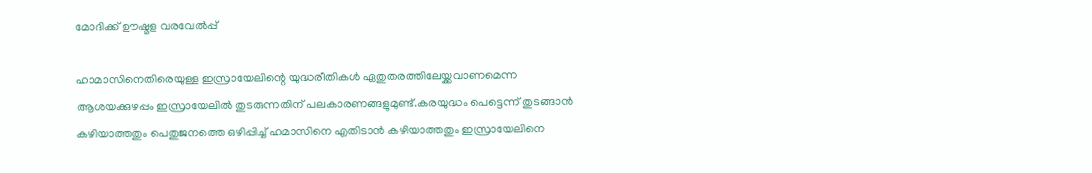മോദിക്ക് ഊഷ്മള വരവേൽപ്പ്

ഹാമാസിനെതിരെയുള്ള ഇസ്രായേലിന്റെ യുദ്ധരീതികള്‍ ഏതുതരത്തിലേയ്ക്കവാണമെന്ന ആശയക്കുഴപ്പം ഇസ്രായേലില്‍ തുടരുന്നതിന് പലകാരണങ്ങളുമുണ്ട്.കരയുദ്ധം പെട്ടെന്ന് തുടങ്ങാന്‍ കഴിയാത്തതും പെതുജനത്തെ ഒഴിപ്പിച്ച് ഹമാസിനെ എതിടാന്‍ കഴിയാത്തതും ഇസ്രായേലിനെ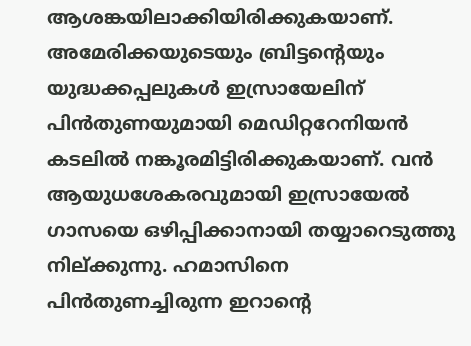ആശങ്കയിലാക്കിയിരിക്കുകയാണ്. അമേരിക്കയുടെയും ബ്രിട്ടന്റെയും യുദ്ധക്കപ്പലുകള്‍ ഇസ്രായേലിന് പിന്‍തുണയുമായി മെഡിറ്ററേനിയന്‍ കടലില്‍ നങ്കൂരമിട്ടിരിക്കുകയാണ്. വന്‍ ആയുധശേകരവുമായി ഇസ്രായേല്‍ ഗാസയെ ഒഴിപ്പിക്കാനായി തയ്യാറെടുത്തു നില്ക്കുന്നു. ഹമാസിനെ പിന്‍തുണച്ചിരുന്ന ഇറാന്റെ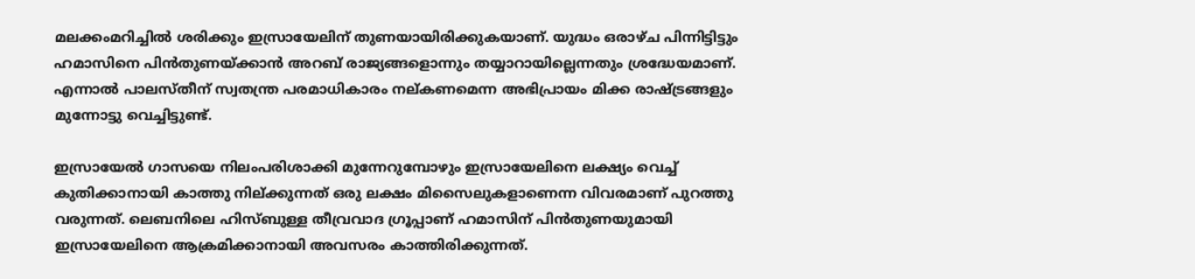മലക്കംമറിച്ചില്‍ ശരിക്കും ഇസ്രായേലിന് തുണയായിരിക്കുകയാണ്. യുദ്ധം ഒരാഴ്ച പിന്നിട്ടിട്ടും ഹമാസിനെ പിന്‍തുണയ്ക്കാന്‍ അറബ് രാജ്യങ്ങളൊന്നും തയ്യാറായില്ലെന്നതും ശ്രദ്ധേയമാണ്. എന്നാല്‍ പാലസ്തീന് സ്വതന്ത്ര പരമാധികാരം നല്കണമെന്ന അഭിപ്രായം മിക്ക രാഷ്ട്രങ്ങളും മുന്നോട്ടു വെച്ചിട്ടുണ്ട്.

ഇസ്രായേല്‍ ഗാസയെ നിലംപരിശാക്കി മുന്നേറുമ്പോഴും ഇസ്രായേലിനെ ലക്ഷ്യം വെച്ച് കുതിക്കാനായി കാത്തു നില്ക്കുന്നത് ഒരു ലക്ഷം മിസൈലുകളാണെന്ന വിവരമാണ് പുറത്തു വരുന്നത്. ലെബനിലെ ഹിസ്ബുള്ള തീവ്രവാദ ഗ്രൂപ്പാണ് ഹമാസിന് പിന്‍തുണയുമായി ഇസ്രായേലിനെ ആക്രമിക്കാനായി അവസരം കാത്തിരിക്കുന്നത്.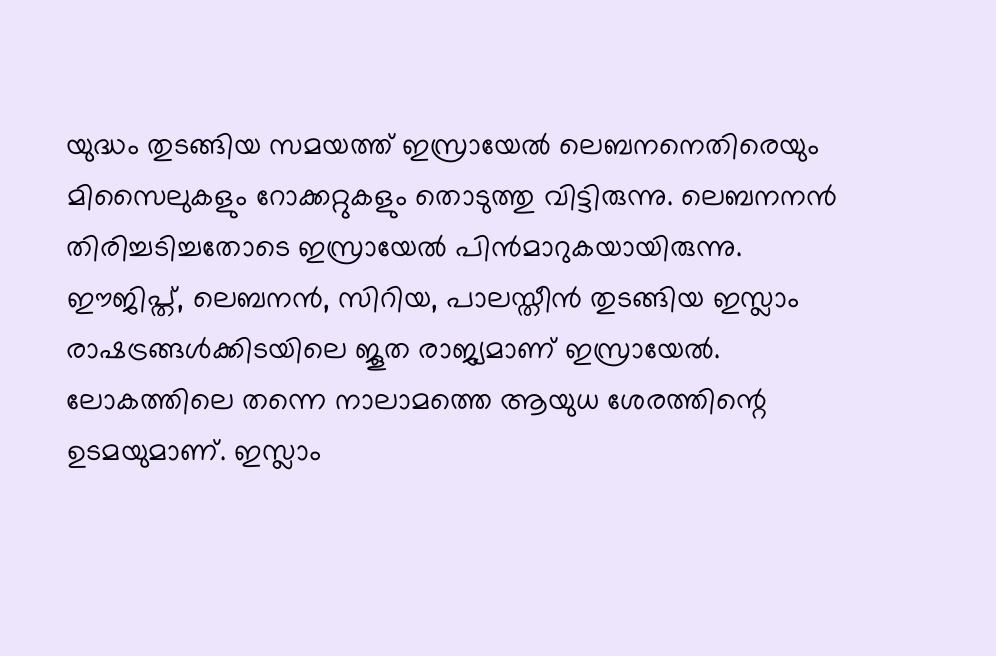യുദ്ധം തുടങ്ങിയ സമയത്ത് ഇസ്രായേല്‍ ലെബനനെതിരെയും മിസൈലുകളും റോക്കറ്റുകളും തൊടുത്തു വിട്ടിരുന്നു. ലെബനനന്‍ തിരിച്ചടിച്ചതോടെ ഇസ്രായേല്‍ പിന്‍മാറുകയായിരുന്നു. ഈജിപ്ത്, ലെബനന്‍, സിറിയ, പാലസ്തീന്‍ തുടങ്ങിയ ഇസ്ലാം രാഷട്രങ്ങള്‍ക്കിടയിലെ ജൂത രാജ്യമാണ് ഇസ്രായേല്‍. ലോകത്തിലെ തന്നെ നാലാമത്തെ ആയുധ ശേരത്തിന്റെ ഉടമയുമാണ്. ഇസ്ലാം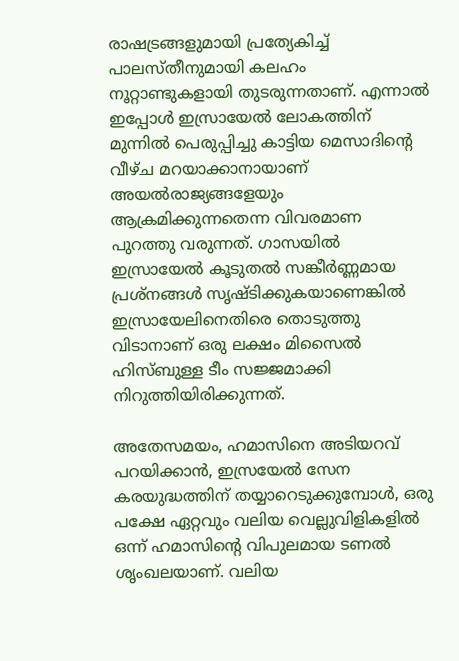രാഷട്രങ്ങളുമായി പ്രത്യേകിച്ച് പാലസ്തീനുമായി കലഹം നൂറ്റാണ്ടുകളായി തുടരുന്നതാണ്. എന്നാല്‍ ഇപ്പോള്‍ ഇസ്രായേല്‍ ലോകത്തിന് മുന്നില്‍ പെരുപ്പിച്ചു കാട്ടിയ മെസാദിന്റെ വീഴ്ച മറയാക്കാനായാണ് അയല്‍രാജ്യങ്ങളേയും ആക്രമിക്കുന്നതെന്ന വിവരമാണ പുറത്തു വരുന്നത്. ഗാസയില്‍ ഇസ്രായേല്‍ കൂടുതല്‍ സങ്കീര്‍ണ്ണമായ പ്രശ്‌നങ്ങള്‍ സൃഷ്ടിക്കുകയാണെങ്കില്‍ ഇസ്രായേലിനെതിരെ തൊടുത്തു വിടാനാണ് ഒരു ലക്ഷം മിസൈല്‍ ഹിസ്ബുള്ള ടീം സജ്ജമാക്കി നിറുത്തിയിരിക്കുന്നത്.

അതേസമയം, ഹമാസിനെ അടിയറവ് പറയിക്കാന്‍, ഇസ്രയേല്‍ സേന കരയുദ്ധത്തിന് തയ്യാറെടുക്കുമ്പോള്‍, ഒരു പക്ഷേ ഏറ്റവും വലിയ വെല്ലുവിളികളില്‍ ഒന്ന് ഹമാസിന്റെ വിപുലമായ ടണല്‍ ശൃംഖലയാണ്. വലിയ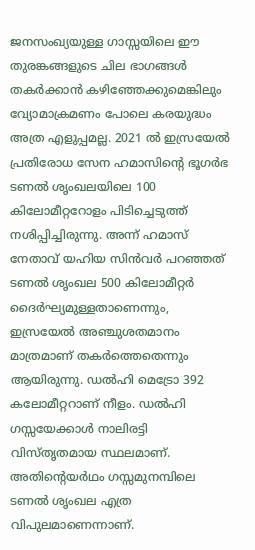ജനസംഖ്യയുള്ള ഗാസ്സയിലെ ഈ തുരങ്കങ്ങളുടെ ചില ഭാഗങ്ങള്‍ തകര്‍ക്കാന്‍ കഴിഞ്ഞേക്കുമെങ്കിലും വ്യോമാക്രമണം പോലെ കരയുദ്ധം അത്ര എളുപ്പമല്ല. 2021 ല്‍ ഇസ്രയേല്‍ പ്രതിരോധ സേന ഹമാസിന്റെ ഭൂഗര്‍ഭ ടണല്‍ ശൃംഖലയിലെ 100 കിലോമീറ്ററോളം പിടിച്ചെടുത്ത് നശിപ്പിച്ചിരുന്നു. അന്ന് ഹമാസ് നേതാവ് യഹിയ സിന്‍വര്‍ പറഞ്ഞത് ടണല്‍ ശൃംഖല 500 കിലോമീറ്റര്‍ ദൈര്‍ഘ്യമുള്ളതാണെന്നും, ഇസ്രയേല്‍ അഞ്ചുശതമാനം മാത്രമാണ് തകര്‍ത്തെതെന്നും ആയിരുന്നു. ഡല്‍ഹി മെട്രോ 392 കലോമീറ്ററാണ് നീളം. ഡല്‍ഹി ഗസ്സയേക്കാള്‍ നാലിരട്ടി വിസ്തൃതമായ സ്ഥലമാണ്. അതിന്റെയര്‍ഥം ഗസ്സമുനമ്പിലെ ടണല്‍ ശൃംഖല എത്ര വിപുലമാണെന്നാണ്.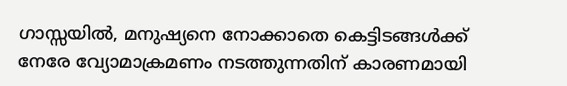ഗാസ്സയില്‍, മനുഷ്യനെ നോക്കാതെ കെട്ടിടങ്ങള്‍ക്ക് നേരേ വ്യോമാക്രമണം നടത്തുന്നതിന് കാരണമായി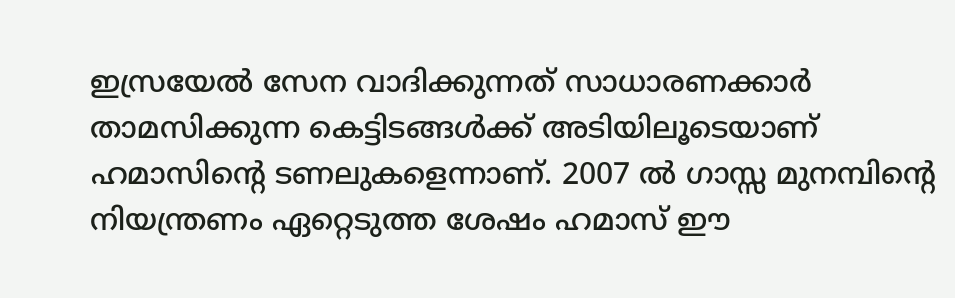ഇസ്രയേല്‍ സേന വാദിക്കുന്നത് സാധാരണക്കാര്‍ താമസിക്കുന്ന കെട്ടിടങ്ങള്‍ക്ക് അടിയിലൂടെയാണ് ഹമാസിന്റെ ടണലുകളെന്നാണ്. 2007 ല്‍ ഗാസ്സ മുനമ്പിന്റെ നിയന്ത്രണം ഏറ്റെടുത്ത ശേഷം ഹമാസ് ഈ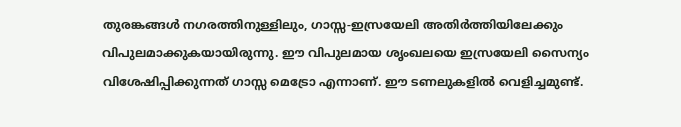തുരങ്കങ്ങള്‍ നഗരത്തിനുള്ളിലും, ഗാസ്സ-ഇസ്രയേലി അതിര്‍ത്തിയിലേക്കും വിപുലമാക്കുകയായിരുന്നു. ഈ വിപുലമായ ശൃംഖലയെ ഇസ്രയേലി സൈന്യം വിശേഷിപ്പിക്കുന്നത് ഗാസ്സ മെട്രോ എന്നാണ്. ഈ ടണലുകളില്‍ വെളിച്ചമുണ്ട്.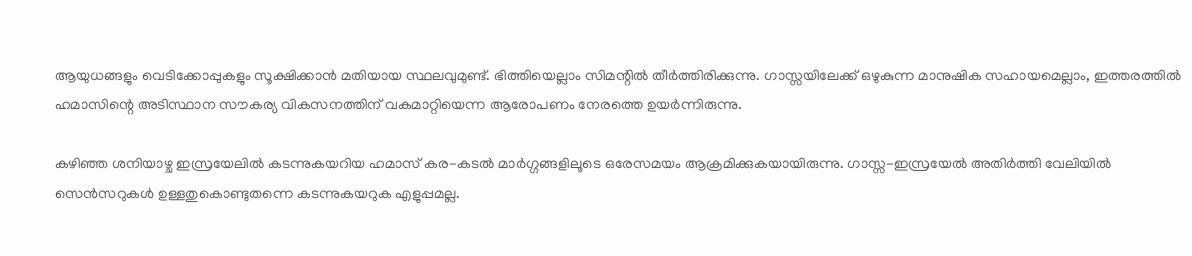ആയുധങ്ങളും വെടിക്കോപ്പുകളും സൂക്ഷിക്കാന്‍ മതിയായ സ്ഥലവുമുണ്ട്. ഭിത്തിയെല്ലാം സിമന്റില്‍ തീര്‍ത്തിരിക്കുന്നു. ഗാസ്സയിലേക്ക് ഒഴുകുന്ന മാനുഷിക സഹായമെല്ലാം, ഇത്തരത്തില്‍ ഹമാസിന്റെ അടിസ്ഥാന സൗകര്യ വികസനത്തിന് വകമാറ്റിയെന്ന ആരോപണം നേരത്തെ ഉയര്‍ന്നിരുന്നു.

കഴിഞ്ഞ ശനിയാഴ്ച ഇസ്രയേലില്‍ കടന്നുകയറിയ ഹമാസ് കര-കടല്‍ മാര്‍ഗ്ഗങ്ങളിലൂടെ ഒരേസമയം ആക്രമിക്കുകയായിരുന്നു. ഗാസ്സ-ഇസ്രയേല്‍ അതിര്‍ത്തി വേലിയില്‍ സെന്‍സറുകള്‍ ഉള്ളതുകൊണ്ടുതന്നെ കടന്നുകയറുക എളുപ്പമല്ല.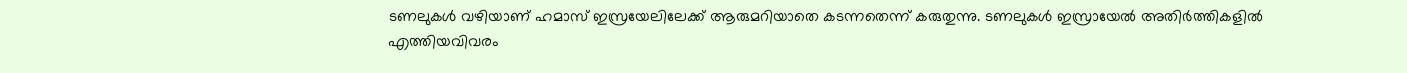ടണലുകള്‍ വഴിയാണ് ഹമാസ് ഇസ്രയേലിലേക്ക് ആരുമറിയാതെ കടന്നതെന്ന് കരുതുന്നു. ടണലുകള്‍ ഇസ്രായേല്‍ അതിര്‍ത്തികളില്‍ എത്തിയവിവരം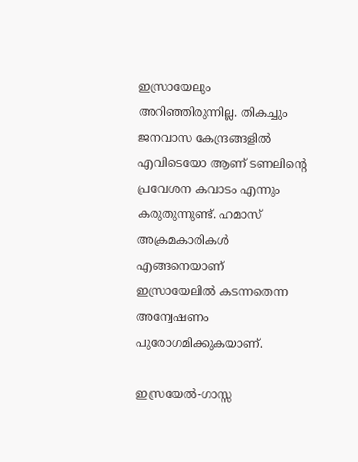ഇസ്രായേലും അറിഞ്ഞിരുന്നില്ല. തികച്ചും ജനവാസ കേന്ദ്രങ്ങളില്‍ എവിടെയോ ആണ് ടണലിന്റെ പ്രവേശന കവാടം എന്നും കരുതുന്നുണ്ട്. ഹമാസ് അക്രമകാരികള്‍ എങ്ങനെയാണ് ഇസ്രായേലില്‍ കടന്നതെന്ന അന്വേഷണം പുരോഗമിക്കുകയാണ്.

ഇസ്രയേല്‍-ഗാസ്സ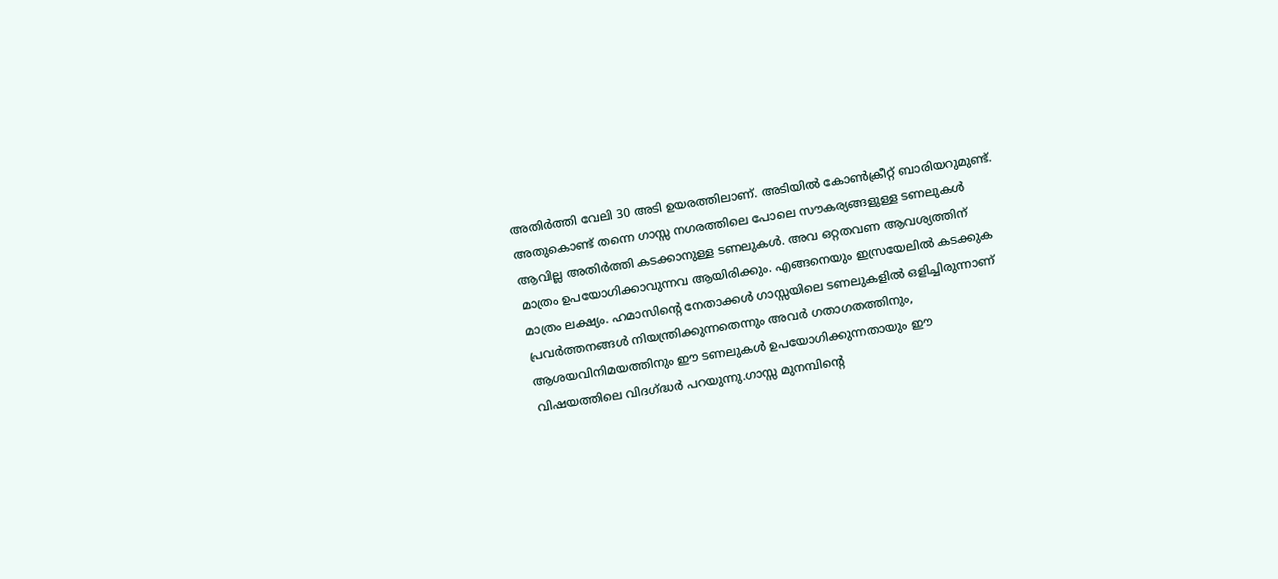അതിര്‍ത്തി വേലി 30 അടി ഉയരത്തിലാണ്. അടിയില്‍ കോണ്‍ക്രീറ്റ് ബാരിയറുമുണ്ട്. അതുകൊണ്ട് തന്നെ ഗാസ്സ നഗരത്തിലെ പോലെ സൗകര്യങ്ങളുള്ള ടണലുകള്‍ ആവില്ല അതിര്‍ത്തി കടക്കാനുള്ള ടണലുകള്‍. അവ ഒറ്റതവണ ആവശ്യത്തിന് മാത്രം ഉപയോഗിക്കാവുന്നവ ആയിരിക്കും. എങ്ങനെയും ഇസ്രയേലില്‍ കടക്കുക മാത്രം ലക്ഷ്യം. ഹമാസിന്റെ നേതാക്കള്‍ ഗാസ്സയിലെ ടണലുകളില്‍ ഒളിച്ചിരുന്നാണ് പ്രവര്‍ത്തനങ്ങള്‍ നിയന്ത്രിക്കുന്നതെന്നും അവര്‍ ഗതാഗതത്തിനും, ആശയവിനിമയത്തിനും ഈ ടണലുകള്‍ ഉപയോഗിക്കുന്നതായും ഈ വിഷയത്തിലെ വിദഗ്ദ്ധര്‍ പറയുന്നു.ഗാസ്സ മുനമ്പിന്റെ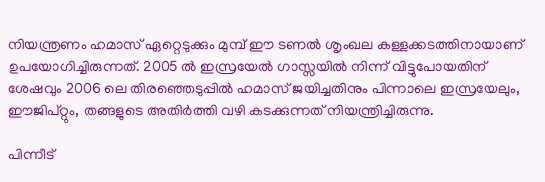നിയന്ത്രണം ഹമാസ് ഏറ്റെടുക്കും മുമ്പ് ഈ ടണല്‍ ശൃംഖല കള്ളക്കടത്തിനായാണ് ഉപയോഗിച്ചിരുന്നത്. 2005 ല്‍ ഇസ്രയേല്‍ ഗാസ്സയില്‍ നിന്ന് വിട്ടുപോയതിന് ശേഷവും 2006 ലെ തിരഞ്ഞെടുപ്പില്‍ ഹമാസ് ജയിച്ചതിനും പിന്നാലെ ഇസ്രയേലും, ഈജിപ്റ്റും, തങ്ങളുടെ അതിര്‍ത്തി വഴി കടക്കുന്നത് നിയന്ത്രിച്ചിരുന്നു.

പിന്നീട്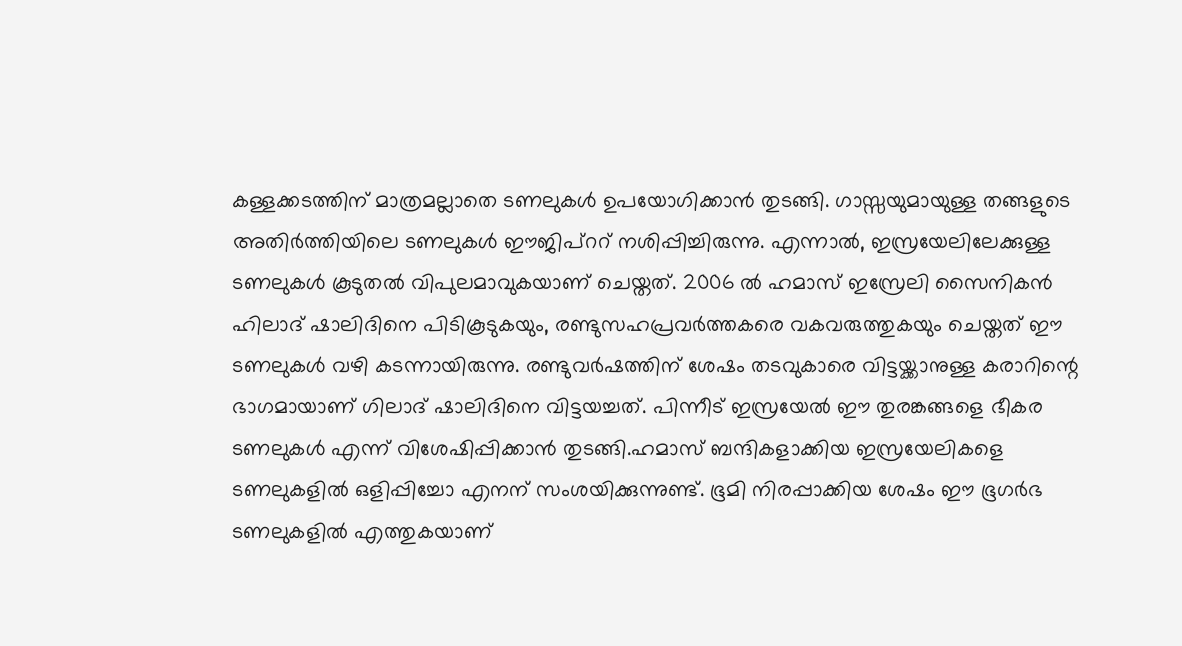കള്ളക്കടത്തിന് മാത്രമല്ലാതെ ടണലുകള്‍ ഉപയോഗിക്കാന്‍ തുടങ്ങി. ഗാസ്സയുമായുള്ള തങ്ങളുടെ അതിര്‍ത്തിയിലെ ടണലുകള്‍ ഈജിപ്ററ് നശിപ്പിച്ചിരുന്നു. എന്നാല്‍, ഇസ്രയേലിലേക്കുള്ള ടണലുകള്‍ കൂടുതല്‍ വിപുലമാവുകയാണ് ചെയ്തത്. 2006 ല്‍ ഹമാസ് ഇസ്രേലി സൈനികന്‍ ഹിലാദ് ഷാലിദിനെ പിടികൂടുകയും, രണ്ടുസഹപ്രവര്‍ത്തകരെ വകവരുത്തുകയും ചെയ്തത് ഈ ടണലുകള്‍ വഴി കടന്നായിരുന്നു. രണ്ടുവര്‍ഷത്തിന് ശേഷം തടവുകാരെ വിട്ടയ്ക്കാനുള്ള കരാറിന്റെ ഭാഗമായാണ് ഗിലാദ് ഷാലിദിനെ വിട്ടയച്ചത്. പിന്നീട് ഇസ്രയേല്‍ ഈ തുരങ്കങ്ങളെ ഭീകര ടണലുകള്‍ എന്ന് വിശേഷിപ്പിക്കാന്‍ തുടങ്ങി.ഹമാസ് ബന്ദികളാക്കിയ ഇസ്രയേലികളെ ടണലുകളില്‍ ഒളിപ്പിച്ചോ എനന് സംശയിക്കുന്നുണ്ട്. ഭൂമി നിരപ്പാക്കിയ ശേഷം ഈ ഭൂഗര്‍ഭ ടണലുകളില്‍ എത്തുകയാണ്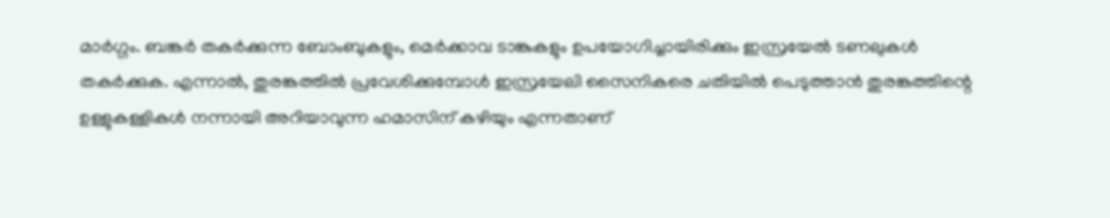മാര്‍ഗ്ഗം. ബങ്കര്‍ തകര്‍ക്കുന്ന ബോംബുകളും, മെര്‍ക്കാവ ടാങ്കുകളും ഉപയോഗിച്ചായിരിക്കും ഇസ്രയേല്‍ ടണലുകള്‍ തകര്‍ക്കുക. എന്നാല്‍, തുരങ്കത്തില്‍ പ്രവേശിക്കുമ്പോള്‍ ഇസ്രയേലി സൈനികരെ ചതിയില്‍ പെടുത്താന്‍ തുരങ്കത്തിന്റെ ഉള്ളുകള്ളികള്‍ നന്നായി അറിയാവുന്ന ഹമാസിന് കഴിയും എന്നതാണ്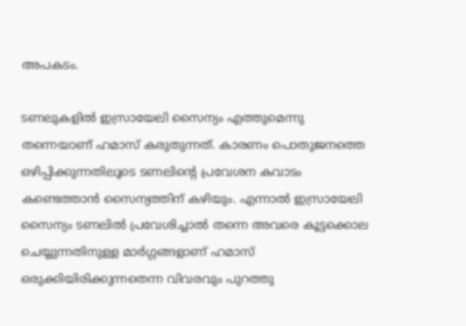അപകടം.

ടണലുകളില്‍ ഇസ്രായേലി സൈന്യം എത്തുമെന്നു തന്നെയാണ് ഹമാസ് കരുതുന്നത്. കാരണം പൊതുജനത്തെ ഒഴിപ്പിക്കുന്നതിലൂടെ ടണലിന്റെ പ്രവേശന കവാടം കണ്ടെത്താന്‍ സൈന്യത്തിന് കഴിയും. എന്നാല്‍ ഇസ്രായേലി സൈന്യം ടണലില്‍ പ്രവേശിച്ചാല്‍ തന്നെ അവരെ കൂട്ടക്കൊല ചെയ്യുന്നതിനുള്ള മാര്‍ഗ്ഗങ്ങളാണ് ഹമാസ് ഒരുക്കിയിരിക്കുന്നതെന്ന വിവരവും പുറത്തു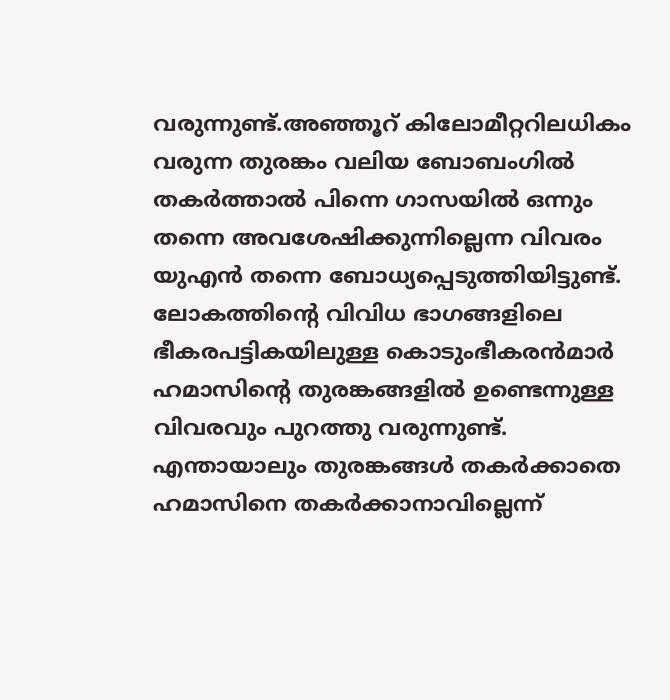വരുന്നുണ്ട്.അഞ്ഞൂറ് കിലോമീറ്ററിലധികം വരുന്ന തുരങ്കം വലിയ ബോബംഗില്‍ തകര്‍ത്താല്‍ പിന്നെ ഗാസയില്‍ ഒന്നും തന്നെ അവശേഷിക്കുന്നില്ലെന്ന വിവരം യുഎന്‍ തന്നെ ബോധ്യപ്പെടുത്തിയിട്ടുണ്ട്. ലോകത്തിന്റെ വിവിധ ഭാഗങ്ങളിലെ ഭീകരപട്ടികയിലുള്ള കൊടുംഭീകരന്‍മാര്‍ ഹമാസിന്റെ തുരങ്കങ്ങളില്‍ ഉണ്ടെന്നുള്ള വിവരവും പുറത്തു വരുന്നുണ്ട്. എന്തായാലും തുരങ്കങ്ങള്‍ തകര്‍ക്കാതെ ഹമാസിനെ തകര്‍ക്കാനാവില്ലെന്ന്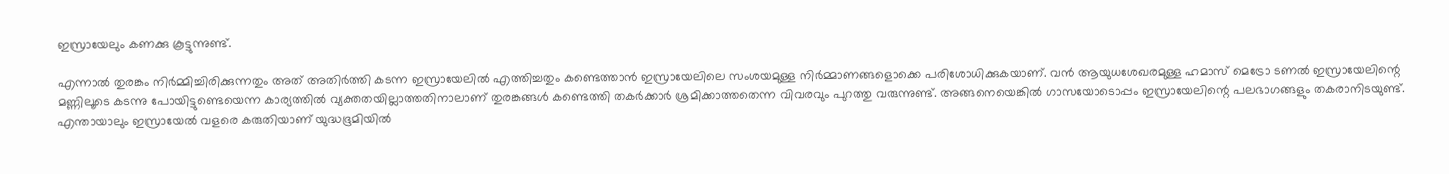ഇസ്രായേലും കണക്കു കൂട്ടുന്നുണ്ട്.

എന്നാല്‍ തുരങ്കം നിര്‍മ്മിച്ചിരിക്കുന്നതും അത് അതിര്‍ത്തി കടന്ന ഇസ്രായേലില്‍ എത്തിച്ചതും കണ്ടെത്താന്‍ ഇസ്രായേലിലെ സംശയമുള്ള നിര്‍മ്മാണങ്ങളൊക്കെ പരിശോധിക്കുകയാണ്. വന്‍ ആയുധശേഖരമുള്ള ഹമാസ് മെട്രോ ടണല്‍ ഇസ്രായേലിന്റെ മണ്ണിലൂടെ കടന്നു പോയിട്ടുണ്ടെയെന്ന കാര്യത്തില്‍ വ്യക്തതയില്ലാത്തതിനാലാണ് തുരങ്കങ്ങള്‍ കണ്ടെത്തി തകര്‍ക്കാര്‍ ശ്രമിക്കാത്തതെന്ന വിവരവും പുറത്തു വരുന്നുണ്ട്. അങ്ങനെയെങ്കില്‍ ഗാസയോടൊപ്പം ഇസ്രായേലിന്റെ പലഭാഗങ്ങളും തകരാനിടയുണ്ട്. എന്തായാലും ഇസ്രായേല്‍ വളരെ കരുതിയാണ് യുദ്ധഭൂമിയില്‍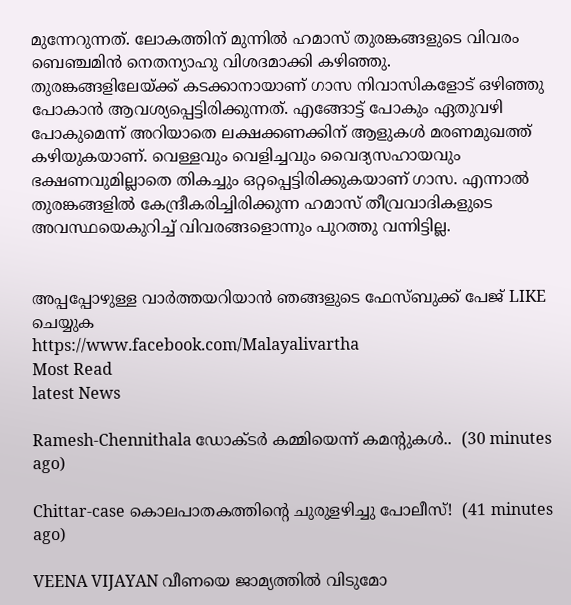മുന്നേറുന്നത്. ലോകത്തിന് മുന്നില്‍ ഹമാസ് തുരങ്കങ്ങളുടെ വിവരം ബെഞ്ചമിന്‍ നെതന്യാഹു വിശദമാക്കി കഴിഞ്ഞു.
തുരങ്കങ്ങളിലേയ്ക്ക് കടക്കാനായാണ് ഗാസ നിവാസികളോട് ഒഴിഞ്ഞു പോകാന്‍ ആവശ്യപ്പെട്ടിരിക്കുന്നത്. എങ്ങോട്ട് പോകും ഏതുവഴി പോകുമെന്ന് അറിയാതെ ലക്ഷക്കണക്കിന് ആളുകള്‍ മരണമുഖത്ത് കഴിയുകയാണ്. വെള്ളവും വെളിച്ചവും വൈദ്യസഹായവും ഭക്ഷണവുമില്ലാതെ തികച്ചും ഒറ്റപ്പെട്ടിരിക്കുകയാണ് ഗാസ. എന്നാല്‍ തുരങ്കങ്ങളില്‍ കേന്ദ്രീകരിച്ചിരിക്കുന്ന ഹമാസ് തീവ്രവാദികളുടെ അവസ്ഥയെകുറിച്ച് വിവരങ്ങളൊന്നും പുറത്തു വന്നിട്ടില്ല.


അപ്പപ്പോഴുള്ള വാര്‍ത്തയറിയാന്‍ ഞങ്ങളുടെ ഫേസ്‌ബുക്ക്‌ പേജ് LIKE ചെയ്യുക
https://www.facebook.com/Malayalivartha
Most Read
latest News

Ramesh-Chennithala ഡോക്ടർ കമ്മിയെന്ന് കമന്റുകൾ..  (30 minutes ago)

Chittar-case കൊലപാതകത്തിന്റെ ചുരുളഴിച്ചു പോലീസ്!  (41 minutes ago)

VEENA VIJAYAN വീണയെ ജാമ്യത്തില്‍ വിടുമോ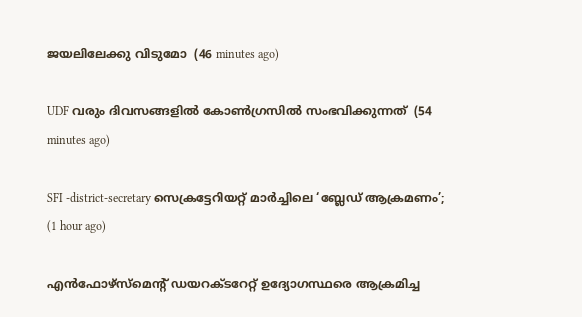ജയലിലേക്കു വിടുമോ  (46 minutes ago)

UDF വരും ദിവസങ്ങളിൽ കോൺഗ്രസിൽ സംഭവിക്കുന്നത്  (54 minutes ago)

SFI -district-secretary സെക്രട്ടേറിയറ്റ് മാർച്ചിലെ ‘ബ്ലേഡ് ആക്രമണം’;  (1 hour ago)

എൻഫോഴ്സ്മെന്റ് ഡയറക്ടറേറ്റ് ഉദ്യോഗസ്ഥരെ ആക്രമിച്ച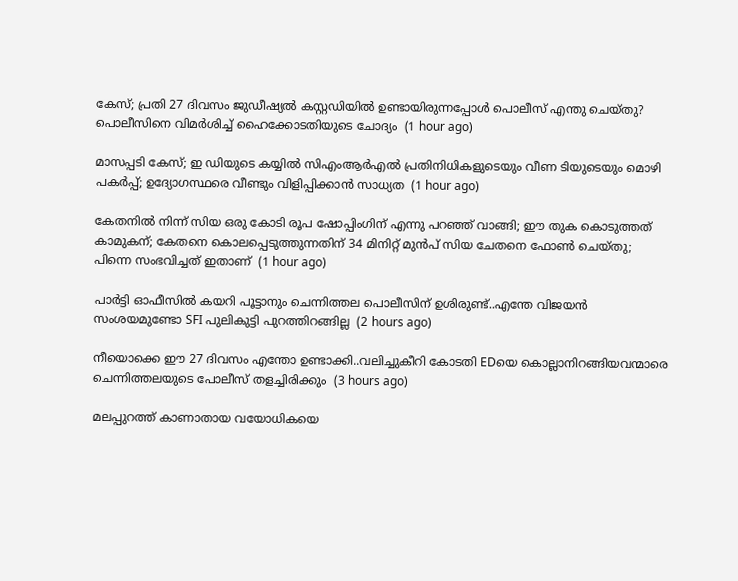കേസ്; പ്രതി 27 ദിവസം ജുഡീഷ്യൽ കസ്റ്റഡിയിൽ ഉണ്ടായിരുന്നപ്പോൾ പൊലീസ് എന്തു ചെയ്തു? പൊലീസിനെ വിമർശിച്ച് ഹൈക്കോടതിയുടെ ചോദ്യം  (1 hour ago)

മാസപ്പടി കേസ്; ഇ ഡിയുടെ കയ്യിൽ സിഎംആർഎൽ പ്രതിനിധികളുടെയും വീണ ടിയുടെയും മൊഴി പകർപ്പ്; ഉദ്യോഗസ്ഥരെ വീണ്ടും വിളിപ്പിക്കാൻ സാധ്യത  (1 hour ago)

കേതനിൽ നിന്ന് സിയ ഒരു കോടി രൂപ ഷോപ്പിംഗിന് എന്നു പറഞ്ഞ് വാങ്ങി; ഈ തുക കൊടുത്തത് കാമുകന്; കേതനെ കൊലപ്പെടുത്തുന്നതിന് 34 മിനിറ്റ് മുൻപ് സിയ ചേതനെ ഫോൺ ചെയ്തു; പിന്നെ സംഭവിച്ചത് ഇതാണ്  (1 hour ago)

പാർട്ടി ഓഫീസിൽ കയറി പൂട്ടാനും ചെന്നിത്തല പൊലീസിന് ഉശിരുണ്ട്..എന്തേ വിജയൻ സംശയമുണ്ടോ SFI പുലികുട്ടി പുറത്തിറങ്ങില്ല  (2 hours ago)

നീയൊക്കെ ഈ 27 ദിവസം എന്തോ ഉണ്ടാക്കി..വലിച്ചുകീറി കോടതി EDയെ കൊല്ലാനിറങ്ങിയവന്മാരെ ചെന്നിത്തലയുടെ പോലീസ് തളച്ചിരിക്കും  (3 hours ago)

മലപ്പുറത്ത് കാണാതായ വയോധികയെ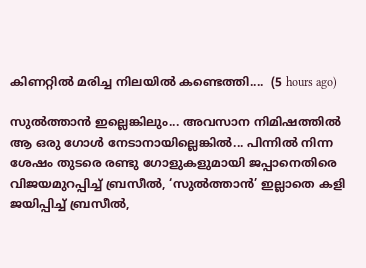കിണറ്റിൽ മരിച്ച നിലയിൽ കണ്ടെത്തി....  (5 hours ago)

സുൽത്താൻ ഇല്ലെങ്കിലും... അവസാന നിമിഷത്തിൽ ആ ഒരു ഗോൾ നേടാനായില്ലെങ്കിൽ... പിന്നിൽ നിന്ന ശേഷം തുടരെ രണ്ടു ഗോളുകളുമായി ജപ്പാനെതിരെ വിജയമുറപ്പിച്ച് ബ്രസീൽ, ‘സുൽത്താൻ’ ഇല്ലാതെ കളി ജയിപ്പിച്ച് ബ്രസീൽ,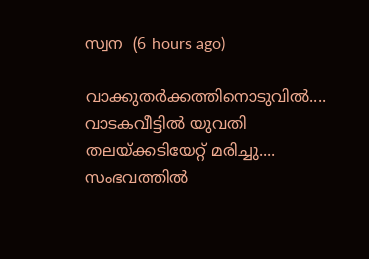സ്വന  (6 hours ago)

വാക്കുതർക്കത്തിനൊടുവിൽ.... വാടകവീട്ടിൽ യുവതി തലയ്ക്കടിയേറ്റ് മരിച്ചു.... സംഭവത്തിൽ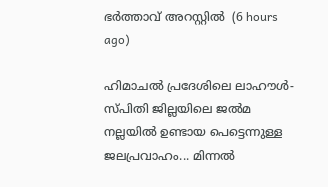ഭർത്താവ് അറസ്റ്റിൽ  (6 hours ago)

ഹിമാചൽ പ്രദേശിലെ ലാഹൗൾ-സ്പിതി ജില്ലയിലെ ജൽമ നല്ലയിൽ ഉണ്ടായ പെട്ടെന്നുള്ള ജലപ്രവാഹം... മിന്നൽ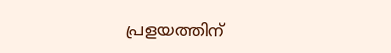പ്രളയത്തിന്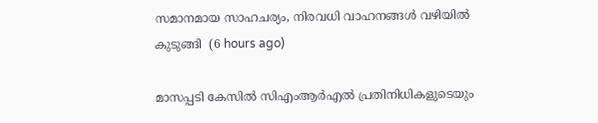സമാനമായ സാഹചര്യം, നിരവധി വാഹനങ്ങൾ വഴിയിൽ കുടുങ്ങി  (6 hours ago)

മാസപ്പടി കേസിൽ സിഎംആർഎൽ പ്രതിനിധികളുടെയും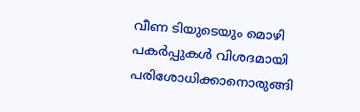വീണ ടിയുടെയും മൊഴി പകർപ്പുകൾ വിശദമായി പരിശോധിക്കാനൊരുങ്ങി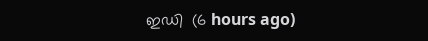ഇഡി  (6 hours ago)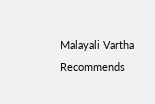Malayali Vartha Recommends